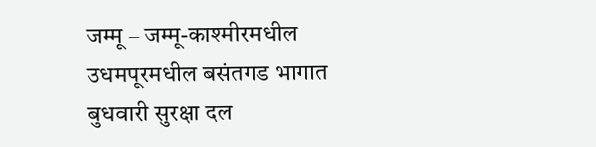जम्मू – जम्मू-काश्मीरमधील उधमपूरमधील बसंतगड भागात बुधवारी सुरक्षा दल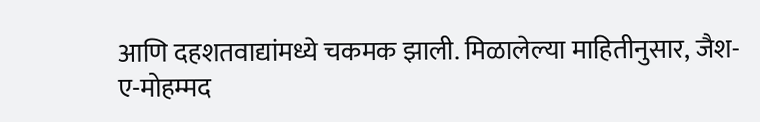आणि दहशतवाद्यांमध्ये चकमक झाली. मिळालेल्या माहितीनुसार, जैश-ए-मोहम्मद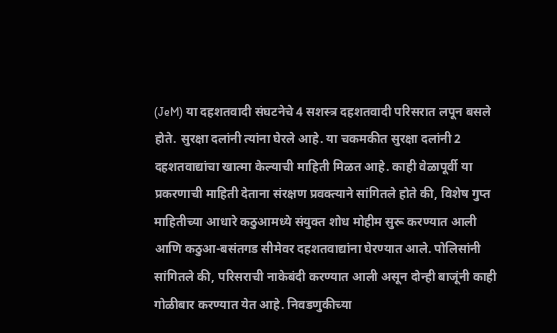(JeM) या दहशतवादी संघटनेचे 4 सशस्त्र दहशतवादी परिसरात लपून बसले होते. सुरक्षा दलांनी त्यांना घेरले आहे. या चकमकीत सुरक्षा दलांनी 2 दहशतवाद्यांचा खात्मा केल्याची माहिती मिळत आहे. काही वेळापूर्वी या प्रकरणाची माहिती देताना संरक्षण प्रवक्त्याने सांगितले होते की, विशेष गुप्त माहितीच्या आधारे कठुआमध्ये संयुक्त शोध मोहीम सुरू करण्यात आली आणि कठुआ-बसंतगड सीमेवर दहशतवाद्यांना घेरण्यात आले. पोलिसांनी सांगितले की, परिसराची नाकेबंदी करण्यात आली असून दोन्ही बाजूंनी काही गोळीबार करण्यात येत आहे. निवडणुकीच्या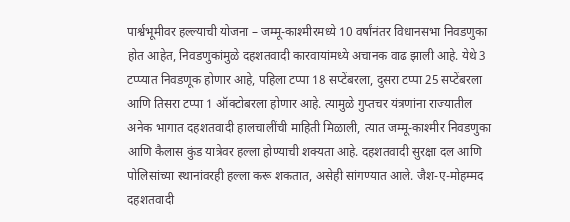पार्श्वभूमीवर हल्ल्याची योजना – जम्मू-काश्मीरमध्ये 10 वर्षांनंतर विधानसभा निवडणुका होत आहेत, निवडणुकांमुळे दहशतवादी कारवायांमध्ये अचानक वाढ झाली आहे. येथे 3 टप्प्यात निवडणूक होणार आहे, पहिला टप्पा 18 सप्टेंबरला, दुसरा टप्पा 25 सप्टेंबरला आणि तिसरा टप्पा 1 ऑक्टोबरला होणार आहे. त्यामुळे गुप्तचर यंत्रणांना राज्यातील अनेक भागात दहशतवादी हालचालींची माहिती मिळाली, त्यात जम्मू-काश्मीर निवडणुका आणि कैलास कुंड यात्रेवर हल्ला होण्याची शक्यता आहे. दहशतवादी सुरक्षा दल आणि पोलिसांच्या स्थानांवरही हल्ला करू शकतात, असेही सांगण्यात आले. जैश-ए-मोहम्मद दहशतवादी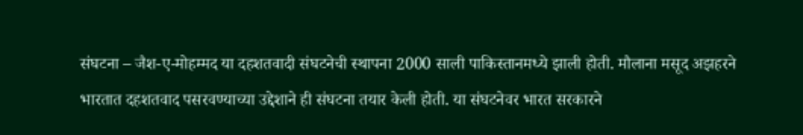संघटना – जैश-ए-मोहम्मद या दहशतवादी संघटनेची स्थापना 2000 साली पाकिस्तानमध्ये झाली होती. मौलाना मसूद अझहरने भारतात दहशतवाद पसरवण्याच्या उद्देशाने ही संघटना तयार केली होती. या संघटनेवर भारत सरकारने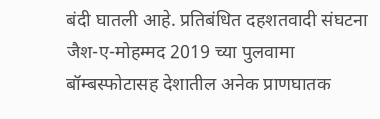बंदी घातली आहे. प्रतिबंधित दहशतवादी संघटना जैश-ए-मोहम्मद 2019 च्या पुलवामा बॉम्बस्फोटासह देशातील अनेक प्राणघातक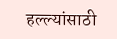हल्ल्यांसाठी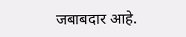जबाबदार आहे.